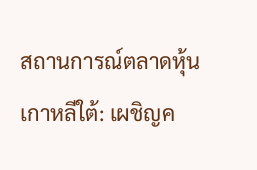สถานการณ์ตลาดหุ้นเกาหลีใต้: เผชิญค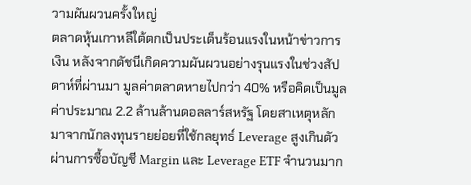วามผันผวนครั้งใหญ่
ตลาดหุ้นเกาหลีใต้ตกเป็นประเด็นร้อนแรงในหน้าข่าวการเงิน หลังจากดัชนีเกิดความผันผวนอย่างรุนแรงในช่วงสัปดาห์ที่ผ่านมา มูลค่าตลาดหายไปกว่า 40% หรือคิดเป็นมูลค่าประมาณ 2.2 ล้านล้านดอลลาร์สหรัฐ โดยสาเหตุหลักมาจากนักลงทุนรายย่อยที่ใช้กลยุทธ์ Leverage สูงเกินตัวผ่านการซื้อบัญชี Margin และ Leverage ETF จำนวนมาก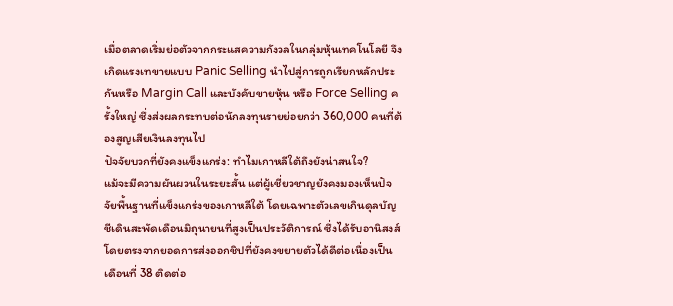เมื่อตลาดเริ่มย่อตัวจากกระแสความกังวลในกลุ่มหุ้นเทคโนโลยี จึงเกิดแรงเทขายแบบ Panic Selling นำไปสู่การถูกเรียกหลักประกันหรือ Margin Call และบังคับขายหุ้น หรือ Force Selling ครั้งใหญ่ ซึ่งส่งผลกระทบต่อนักลงทุนรายย่อยกว่า 360,000 คนที่ต้องสูญเสียเงินลงทุนไป
ปัจจัยบวกที่ยังคงแข็งแกร่ง: ทำไมเกาหลีใต้ถึงยังน่าสนใจ?
แม้จะมีความผันผวนในระยะสั้น แต่ผู้เชี่ยวชาญยังคงมองเห็นปัจจัยพื้นฐานที่แข็งแกร่งของเกาหลีใต้ โดยเฉพาะตัวเลขเกินดุลบัญชีเดินสะพัดเดือนมิถุนายนที่สูงเป็นประวัติการณ์ ซึ่งได้รับอานิสงส์โดยตรงจากยอดการส่งออกชิปที่ยังคงขยายตัวได้ดีต่อเนื่องเป็นเดือนที่ 38 ติดต่อ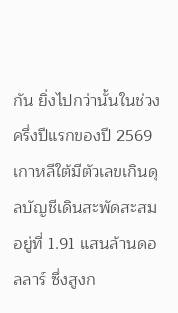กัน ยิ่งไปกว่านั้นในช่วงครึ่งปีแรกของปี 2569 เกาหลีใต้มีตัวเลขเกินดุลบัญชีเดินสะพัดสะสมอยู่ที่ 1.91 แสนล้านดอลลาร์ ซึ่งสูงก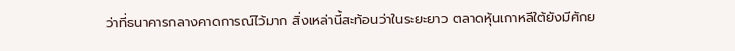ว่าที่ธนาคารกลางคาดการณ์ไว้มาก สิ่งเหล่านี้สะท้อนว่าในระยะยาว ตลาดหุ้นเกาหลีใต้ยังมีศักย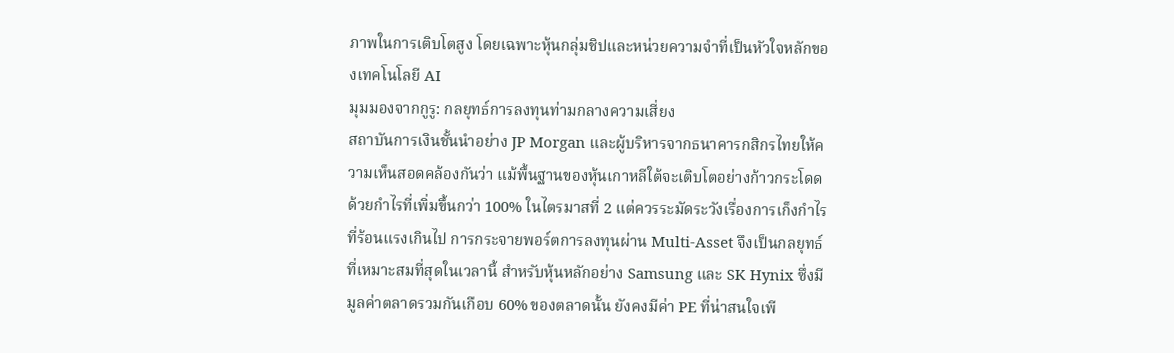ภาพในการเติบโตสูง โดยเฉพาะหุ้นกลุ่มชิปและหน่วยความจำที่เป็นหัวใจหลักของเทคโนโลยี AI
มุมมองจากกูรู: กลยุทธ์การลงทุนท่ามกลางความเสี่ยง
สถาบันการเงินชั้นนำอย่าง JP Morgan และผู้บริหารจากธนาคารกสิกรไทยให้ความเห็นสอดคล้องกันว่า แม้พื้นฐานของหุ้นเกาหลีใต้จะเติบโตอย่างก้าวกระโดดด้วยกำไรที่เพิ่มขึ้นกว่า 100% ในไตรมาสที่ 2 แต่ควรระมัดระวังเรื่องการเก็งกำไรที่ร้อนแรงเกินไป การกระจายพอร์ตการลงทุนผ่าน Multi-Asset จึงเป็นกลยุทธ์ที่เหมาะสมที่สุดในเวลานี้ สำหรับหุ้นหลักอย่าง Samsung และ SK Hynix ซึ่งมีมูลค่าตลาดรวมกันเกือบ 60% ของตลาดนั้น ยังคงมีค่า PE ที่น่าสนใจเพี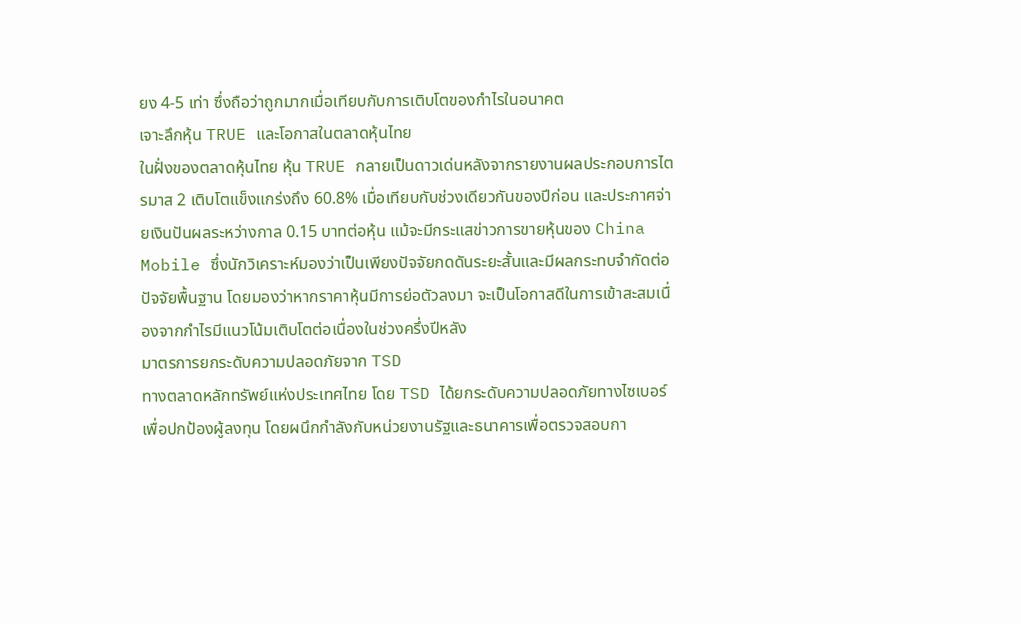ยง 4-5 เท่า ซึ่งถือว่าถูกมากเมื่อเทียบกับการเติบโตของกำไรในอนาคต
เจาะลึกหุ้น TRUE และโอกาสในตลาดหุ้นไทย
ในฝั่งของตลาดหุ้นไทย หุ้น TRUE กลายเป็นดาวเด่นหลังจากรายงานผลประกอบการไตรมาส 2 เติบโตแข็งแกร่งถึง 60.8% เมื่อเทียบกับช่วงเดียวกันของปีก่อน และประกาศจ่ายเงินปันผลระหว่างกาล 0.15 บาทต่อหุ้น แม้จะมีกระแสข่าวการขายหุ้นของ China Mobile ซึ่งนักวิเคราะห์มองว่าเป็นเพียงปัจจัยกดดันระยะสั้นและมีผลกระทบจำกัดต่อปัจจัยพื้นฐาน โดยมองว่าหากราคาหุ้นมีการย่อตัวลงมา จะเป็นโอกาสดีในการเข้าสะสมเนื่องจากกำไรมีแนวโน้มเติบโตต่อเนื่องในช่วงครึ่งปีหลัง
มาตรการยกระดับความปลอดภัยจาก TSD
ทางตลาดหลักทรัพย์แห่งประเทศไทย โดย TSD ได้ยกระดับความปลอดภัยทางไซเบอร์เพื่อปกป้องผู้ลงทุน โดยผนึกกำลังกับหน่วยงานรัฐและธนาคารเพื่อตรวจสอบกา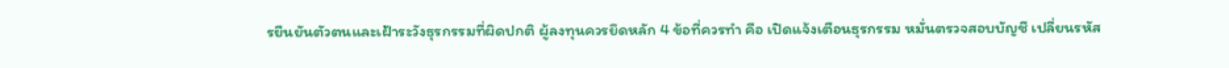รยืนยันตัวตนและเฝ้าระวังธุรกรรมที่ผิดปกติ ผู้ลงทุนควรยึดหลัก 4 ข้อที่ควรทำ คือ เปิดแจ้งเตือนธุรกรรม หมั่นตรวจสอบบัญชี เปลี่ยนรหัส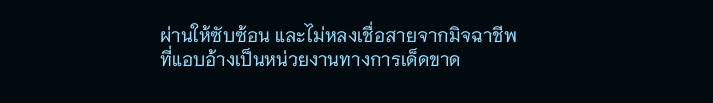ผ่านให้ซับซ้อน และไม่หลงเชื่อสายจากมิจฉาชีพที่แอบอ้างเป็นหน่วยงานทางการเด็ดขาด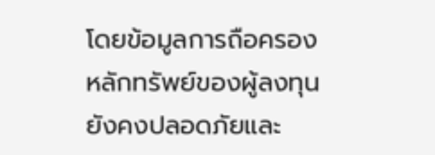โดยข้อมูลการถือครองหลักทรัพย์ของผู้ลงทุนยังคงปลอดภัยและ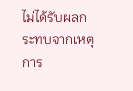ไม่ได้รับผลกระทบจากเหตุการ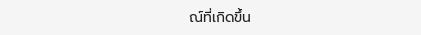ณ์ที่เกิดขึ้น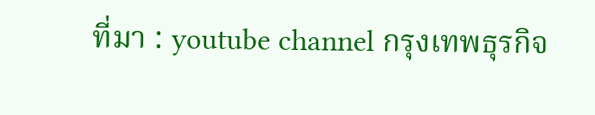ที่มา : youtube channel กรุงเทพธุรกิจ